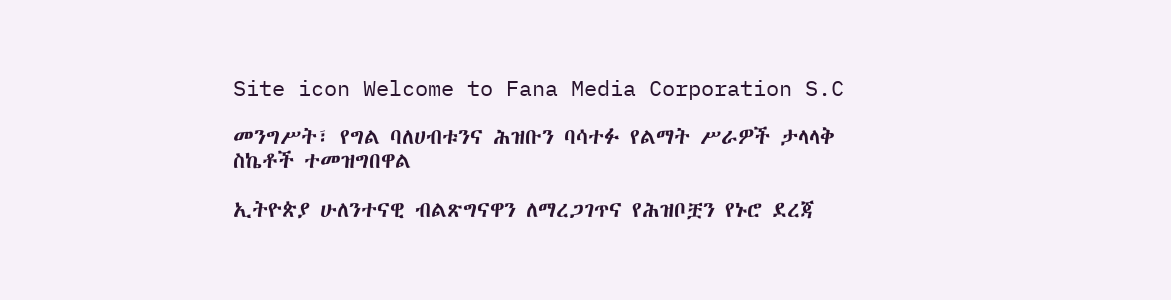Site icon Welcome to Fana Media Corporation S.C

መንግሥት፣ የግል ባለሀብቱንና ሕዝቡን ባሳተፉ የልማት ሥራዎች ታላላቅ ስኬቶች ተመዝግበዋል

ኢትዮጵያ ሁለንተናዊ ብልጽግናዋን ለማረጋገጥና የሕዝቦቿን የኑሮ ደረጃ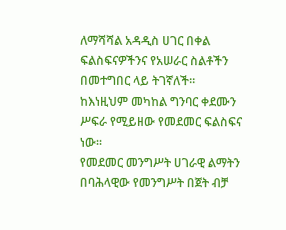ለማሻሻል አዳዲስ ሀገር በቀል ፍልስፍናዎችንና የአሠራር ስልቶችን በመተግበር ላይ ትገኛለች።
ከእነዚህም መካከል ግንባር ቀደሙን ሥፍራ የሚይዘው የመደመር ፍልስፍና ነው።
የመደመር መንግሥት ሀገራዊ ልማትን በባሕላዊው የመንግሥት በጀት ብቻ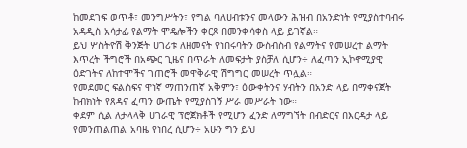ከመደገፍ ወጥቶ፣ መንግሥትን፣ የግል ባለሀብቱንና መላውን ሕዝብ በአንድነት የሚያስተባብሩ አዳዲስ አሳታፊ የልማት ሞዴሎችን ቀርጾ በመንቀሳቀስ ላይ ይገኛል።
ይህ ሦስትዮሽ ቅንጅት ሀገሪቱ ለዘመናት የነበሩባትን ውስብስብ የልማትና የመሠረተ ልማት እጥረት ችግሮች በአጭር ጊዜና በጥራት ለመፍታት ያስቻለ ሲሆን÷ ለፈጣን ኢኮኖሚያዊ ዕድገትና ለከተሞችና ገጠሮች መዋቅራዊ ሽግግር መሠረት ጥሏል።
የመደመር ፍልስፍና ዋነኛ ማጠንጠኛ አቅምን፣ ዕውቀትንና ሃብትን በአንድ ላይ በማቀናጀት ከብክነት የጸዳና ፈጣን ውጤት የሚያስገኝ ሥራ መሥራት ነው።
ቀደም ሲል ለታላላቅ ሀገራዊ ፕሮጀክቶች የሚሆን ፈንድ ለማግኘት በብድርና በእርዳታ ላይ የመንጠልጠል አባዜ የነበረ ሲሆን÷ አሁን ግን ይህ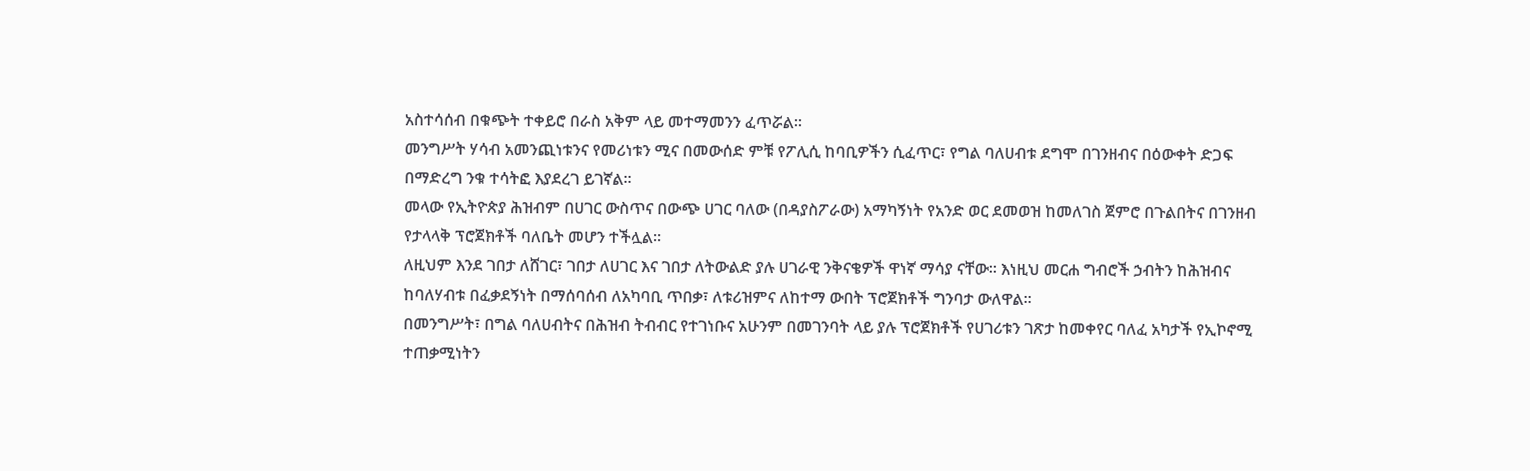አስተሳሰብ በቁጭት ተቀይሮ በራስ አቅም ላይ መተማመንን ፈጥሯል።
መንግሥት ሃሳብ አመንጪነቱንና የመሪነቱን ሚና በመውሰድ ምቹ የፖሊሲ ከባቢዎችን ሲፈጥር፣ የግል ባለሀብቱ ደግሞ በገንዘብና በዕውቀት ድጋፍ በማድረግ ንቁ ተሳትፎ እያደረገ ይገኛል።
መላው የኢትዮጵያ ሕዝብም በሀገር ውስጥና በውጭ ሀገር ባለው (በዳያስፖራው) አማካኝነት የአንድ ወር ደመወዝ ከመለገስ ጀምሮ በጉልበትና በገንዘብ የታላላቅ ፕሮጀክቶች ባለቤት መሆን ተችሏል።
ለዚህም እንደ ገበታ ለሸገር፣ ገበታ ለሀገር እና ገበታ ለትውልድ ያሉ ሀገራዊ ንቅናቄዎች ዋነኛ ማሳያ ናቸው። እነዚህ መርሐ ግብሮች ኃብትን ከሕዝብና ከባለሃብቱ በፈቃደኝነት በማሰባሰብ ለአካባቢ ጥበቃ፣ ለቱሪዝምና ለከተማ ውበት ፕሮጀክቶች ግንባታ ውለዋል።
በመንግሥት፣ በግል ባለሀብትና በሕዝብ ትብብር የተገነቡና አሁንም በመገንባት ላይ ያሉ ፕሮጀክቶች የሀገሪቱን ገጽታ ከመቀየር ባለፈ አካታች የኢኮኖሚ ተጠቃሚነትን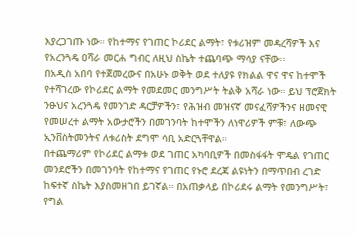እያረጋገጡ ነው። የከተማና የገጠር ኮሪደር ልማት፣ የቱሪዝም መዳረሻዎች እና የአረንጓዴ ዐሻራ መርሐ ግብር ለዚህ ስኬት ተጨባጭ ማሳያ ናቸው፡፡
በአዲስ አበባ የተጀመረውና በአሁኑ ወቅት ወደ ተለያዩ የክልል ዋና ዋና ከተሞች የተሻገረው የኮሪደር ልማት የመደመር መንግሥት ትልቅ አሻራ ነው። ይህ ፕሮጀክት ንፁህና አረንጓዴ የመንገድ ዳርቻዎችን፣ የሕዝብ መዝናኛ መናፈሻዎችንና ዘመናዊ የመሠረተ ልማት አውታሮችን በመገንባት ከተሞችን ለነዋሪዎች ምቹ፣ ለውጭ ኢንቨስትመንትና ለቱሪስት ደግሞ ሳቢ አድርጓቸዋል።
በተጨማሪም የኮሪደር ልማቱ ወደ ገጠር አካባቢዎች በመስፋፋት ሞዴል የገጠር መንደሮችን በመገንባት የከተማና የገጠር የኑሮ ደረጃ ልዩነትን በማጥበብ ረገድ ከፍተኛ ስኬት እያስመዘገበ ይገኛል። በአጠቃላይ በኮሪደሩ ልማት የመንግሥት፣ የግል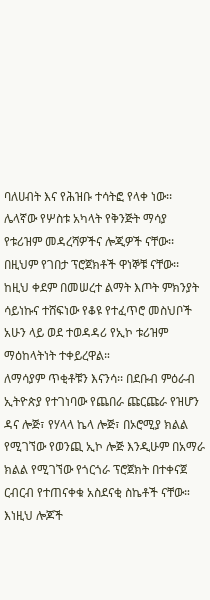ባለሀብት እና የሕዝቡ ተሳትፎ የላቀ ነው፡፡
ሌላኛው የሦስቱ አካላት የቅንጅት ማሳያ የቱሪዝም መዳረሻዎችና ሎጂዎች ናቸው፡፡ በዚህም የገበታ ፕሮጀክቶች ዋነኞቹ ናቸው፡፡ ከዚህ ቀደም በመሠረተ ልማት እጦት ምክንያት ሳይነኩና ተሸፍነው የቆዩ የተፈጥሮ መስህቦች አሁን ላይ ወደ ተወዳዳሪ የኢኮ ቱሪዝም ማዕከላትነት ተቀይረዋል።
ለማሳያም ጥቂቶቹን እናንሳ፡፡ በደቡብ ምዕራብ ኢትዮጵያ የተገነባው የጨበራ ጩርጩራ የዝሆን ዳና ሎጅ፣ የሃላላ ኬላ ሎጅ፣ በኦሮሚያ ክልል የሚገኘው የወንጪ ኢኮ ሎጅ እንዲሁም በአማራ ክልል የሚገኘው የጎርጎራ ፕሮጀክት በተቀናጀ ርብርብ የተጠናቀቁ አስደናቂ ስኬቶች ናቸው።
እነዚህ ሎጆች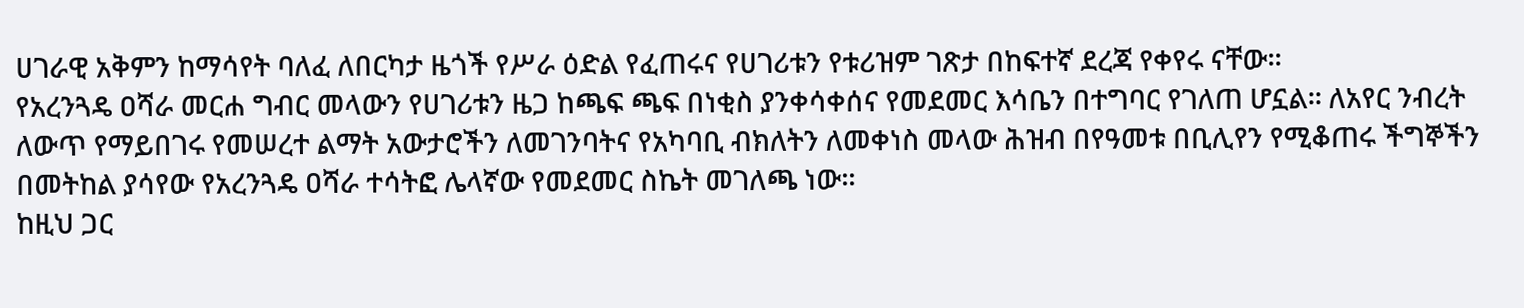ሀገራዊ አቅምን ከማሳየት ባለፈ ለበርካታ ዜጎች የሥራ ዕድል የፈጠሩና የሀገሪቱን የቱሪዝም ገጽታ በከፍተኛ ደረጃ የቀየሩ ናቸው።
የአረንጓዴ ዐሻራ መርሐ ግብር መላውን የሀገሪቱን ዜጋ ከጫፍ ጫፍ በነቂስ ያንቀሳቀሰና የመደመር እሳቤን በተግባር የገለጠ ሆኗል፡፡ ለአየር ንብረት ለውጥ የማይበገሩ የመሠረተ ልማት አውታሮችን ለመገንባትና የአካባቢ ብክለትን ለመቀነስ መላው ሕዝብ በየዓመቱ በቢሊየን የሚቆጠሩ ችግኞችን በመትከል ያሳየው የአረንጓዴ ዐሻራ ተሳትፎ ሌላኛው የመደመር ስኬት መገለጫ ነው።
ከዚህ ጋር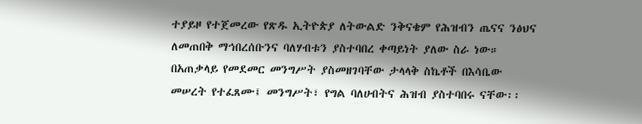ተያይዞ የተጀመረው የጽዱ ኢትዮጵያ ለትውልድ ንቅናቄም የሕዝብን ጤናና ንፅህና ለመጠበቅ ማኅበረሰቡንና ባለሃብቱን ያስተባበረ ቀጣይነት ያለው ስራ ነው።
በአጠቃላይ የመደመር መንግሥት ያስመዘገባቸው ታላላቅ ስኬቶች በእሳቤው መሠረት የተፈጸሙ፤ መንግሥት፣ የግል ባለሀብትና ሕዝብ ያስተባበሩ ናቸው፡፡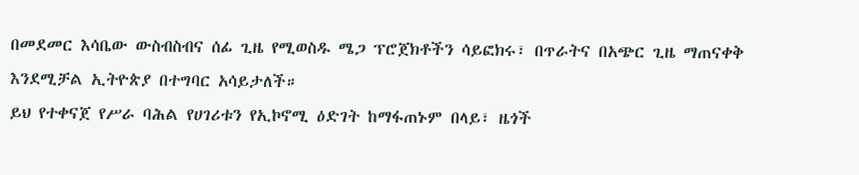በመደመር እሳቤው ውስብስብና ሰፊ ጊዜ የሚወስዱ ሜጋ ፕሮጀክቶችን ሳይፎክሩ፣ በጥራትና በአጭር ጊዜ ማጠናቀቅ እንደሚቻል ኢትዮጵያ በተግባር አሳይታለች።
ይህ የተቀናጀ የሥራ ባሕል የሀገሪቱን የኢኮኖሚ ዕድገት ከማፋጠኑም በላይ፣ ዜጎች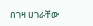በገዛ ሀገራቸው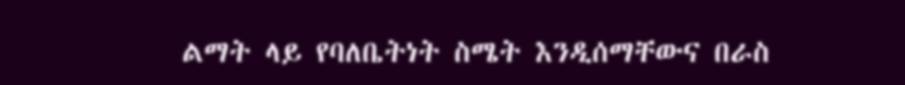ልማት ላይ የባለቤትነት ስሜት እንዲሰማቸውና በራስ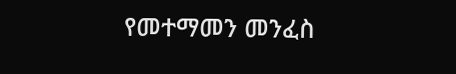የመተማመን መንፈስ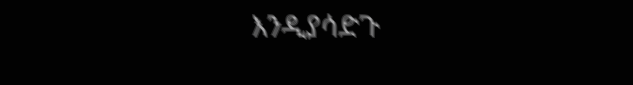እንዲያሳድጉ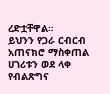ረድቷቸዋል።
ይህንን የጋራ ርብርብ አጠናክሮ ማስቀጠል ሀገሪቱን ወደ ላቀ የብልጽግና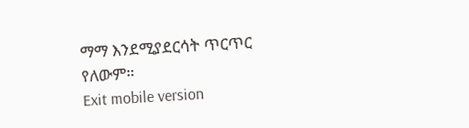ማማ እንደሚያደርሳት ጥርጥር የለውም።
Exit mobile version